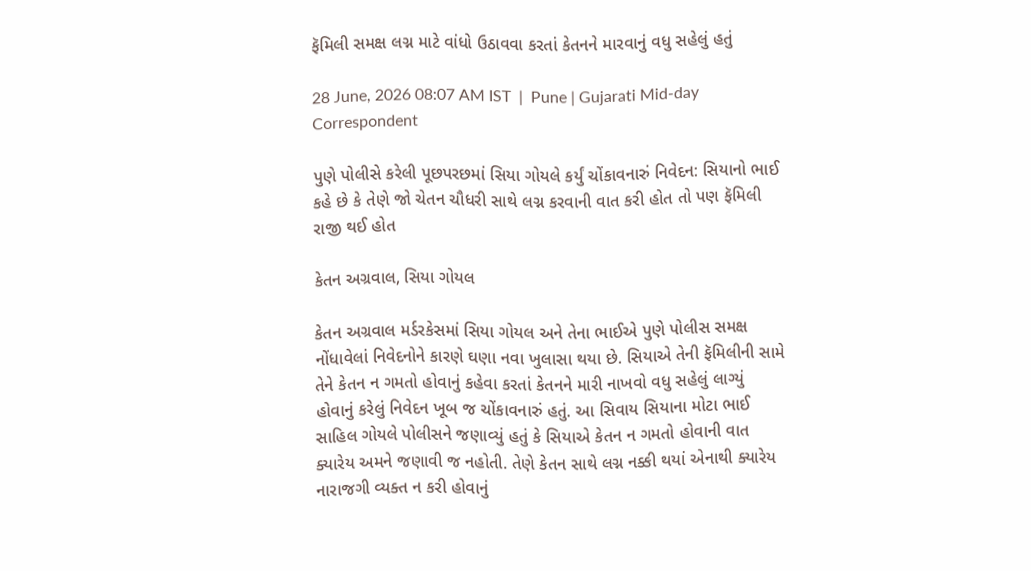ફૅમિલી સમક્ષ લગ્ન માટે વાંધો ઉઠાવવા કરતાં કેતનને મારવાનું વધુ સહેલું હતું

28 June, 2026 08:07 AM IST  |  Pune | Gujarati Mid-day Correspondent

પુણે પોલીસે કરેલી પૂછપરછમાં સિયા ગોયલે કર્યું ચોંકાવનારું નિવેદન: સિયાનો ભાઈ કહે છે કે તેણે જો ચેતન ચૌધરી સાથે લગ્ન કરવાની વાત કરી હોત તો પણ ફૅમિલી રાજી થઈ હોત

કેતન અગ્રવાલ, સિયા ગોયલ

કેતન અગ્રવાલ મર્ડરકેસમાં સિયા ગોયલ અને તેના ભાઈએ પુણે પોલીસ સમક્ષ નોંધાવેલાં નિવેદનોને કારણે ઘણા નવા ખુલાસા થયા છે. સિયાએ તેની ફૅમિલીની સામે તેને કેતન ન ગમતો હોવાનું કહેવા કરતાં કેતનને ‍મારી નાખવો વધુ સહેલું લાગ્યું હોવાનું કરેલું નિવેદન ખૂબ જ ચોંકાવનારું હતું. આ સિવાય સિયાના મોટા ભાઈ સાહિલ ગોયલે પોલીસને જણાવ્યું હતું કે સિયાએ કેતન ન ગમતો હોવાની વાત ક્યારેય અમને જણાવી જ નહોતી. તેણે કેતન સાથે લગ્ન નક્કી થયાં એનાથી ક્યારેય નારાજગી વ્યક્ત ન કરી હોવાનું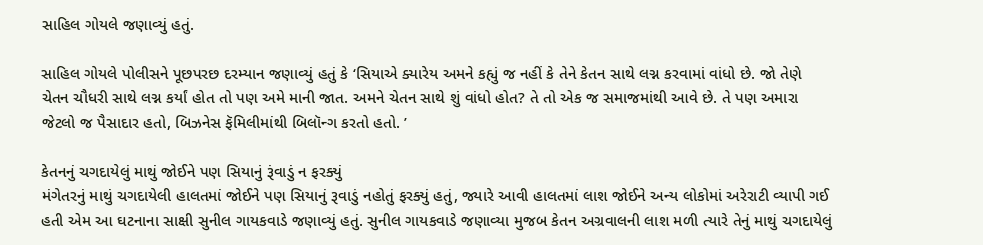સાહિલ ગોયલે જણાવ્યું હતું.

સાહિલ ગોયલે પોલીસને પૂછપરછ દરમ્યાન જણાવ્યું હતું કે ‘સિયાએ ક્યારેય અમને કહ્યું જ નહીં કે તેને કેતન સાથે લગ્ન કરવામાં વાંધો છે. જો તેણે ચેતન ચૌધરી સાથે લગ્ન કર્યાં હોત તો પણ અમે માની જાત. અમને ચેતન સાથે શું વાંધો હોત? તે તો એક જ સમાજમાંથી આવે છે. તે પણ અમારા જેટલો જ પૈસાદાર હતો, બિઝનેસ ફૅમિલીમાંથી બિલૉન્ગ કરતો હતો. ’

કેતનનું ચગદાયેલું માથું જોઈને પણ સિયાનું રૂંવાડું ન ફરક્યું
મંગેતરનું માથું ચગદાયેલી હાલતમાં જોઈને પણ સિયાનું રૂવાડું નહોતું ફરક્યું હતું, જ્યારે આવી હાલતમાં લાશ જોઈને અન્ય લોકોમાં અરેરાટી વ્યાપી ગઈ હતી એમ આ ઘટનાના સાક્ષી સુનીલ ગાયકવાડે જણાવ્યું હતું. સુનીલ ગાયકવાડે જણાવ્યા મુજબ કેતન અગ્રવાલની લાશ મળી ત્યારે તેનું માથું ચગદાયેલું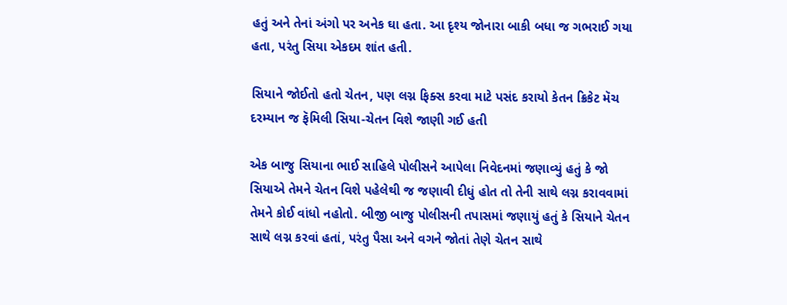હતું અને તેનાં અંગો પર અનેક ઘા હતા. આ દૃશ્ય જોનારા બાકી બધા જ ગભરાઈ ગયા હતા, પરંતુ સિયા એકદમ શાંત હતી.

સિયાને જોઈતો હતો ચેતન, પણ લગ્ન ફિક્સ કરવા માટે પસંદ કરાયો કેતન ક્રિકેટ મૅચ દરમ્યાન જ ફૅમિલી સિયા-ચેતન વિશે જાણી ગઈ હતી

એક બાજુ સિયાના ભાઈ સાહિલે પોલીસને આપેલા નિવેદનમાં જણાવ્યું હતું કે જો સિયાએ તેમને ચેતન વિશે પહેલેથી જ જણાવી દીધું હોત તો તેની સાથે લગ્ન કરાવવામાં તેમને કોઈ વાંધો નહોતો. બીજી બાજુ પોલીસની તપાસમાં જણાયું હતું કે સિયાને ચેતન સાથે લગ્ન કરવાં હતાં, પરંતુ પૈસા અને વગને જોતાં તેણે ચેતન સાથે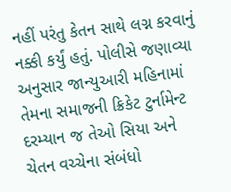નહીં પરંતુ કેતન સાથે લગ્ન કરવાનું નક્કી કર્યું હતું. પોલીસે જણાવ્યા અનુસાર જાન્યુઆરી મહિનામાં તેમના સમાજની ક્રિકેટ ટુર્નામેન્ટ દરમ્યાન જ તેઓ સિયા અને ચેતન વચ્ચેના સંબંધો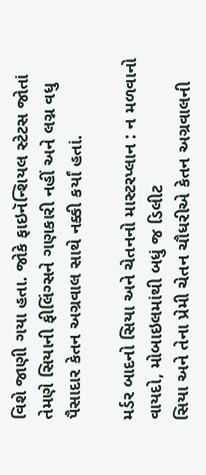વિશે જાણી ગયા હતા. જોકે ફાઇનૅન્શિયલ સ્ટેટસ જોતાં તેમણે સિયાની ફીલિંગ્સને ગણકારી નહીં અને લગ્ન વધુ પૈસાદાર કેતન અગ્રવાલ સાથે નક્કી કર્યાં હતાં.

મર્ડર બાદનો સિયા અને ચેતનનો માસ્ટરપ્લાન : ન મળવાનો વાયદો, મોબાઇલમાંથી બધું જ ડિલીટ
સિયા અને તેના પ્રેમી ચેતન ચૌધરીએ કેતન અગ્રવાલની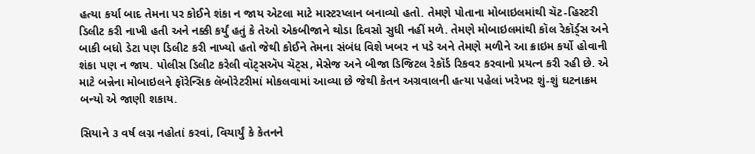હત્યા કર્યા બાદ તેમના પર કોઈને શંકા ન જાય એટલા માટે માસ્ટરપ્લાન બનાવ્યો હતો. તેમણે પોતાના મોબાઇલમાંથી ચૅટ-હિસ્ટરી ડિલીટ કરી નાખી હતી અને નક્કી કર્યું હતું કે તેઓ એકબીજાને થોડા દિવસો સુધી નહીં મળે. તેમણે મોબાઇલમાંથી કૉલ રેકૉર્ડ્‌સ અને બાકી બધો ડેટા પણ ડિલીટ કરી નાખ્યો હતો જેથી કોઈને તેમના સંબંધ વિશે ખબર ન પડે અને તેમણે મળીને આ ક્રાઇમ કર્યો હોવાની શંકા પણ ન જાય. પોલીસ ડિલીટ કરેલી વૉટ્સઍપ ચૅટ્સ, મેસેજ અને બીજા ડિજિટલ રેકૉર્ડ રિકવર કરવાનો પ્રયત્ન કરી રહી છે. એ માટે બન્નેના મોબાઇલને ફૉરેન્સિક લૅબોરેટરીમાં મોકલવામાં આવ્યા છે જેથી કેતન અગ્રવાલની હત્યા પહેલાં ખરેખર શું-શું ઘટનાક્રમ બન્યો એ જાણી શકાય.

સિયાને ૩ વર્ષ લગ્ન નહોતાં કરવાં, વિચાર્યું કે કેતનને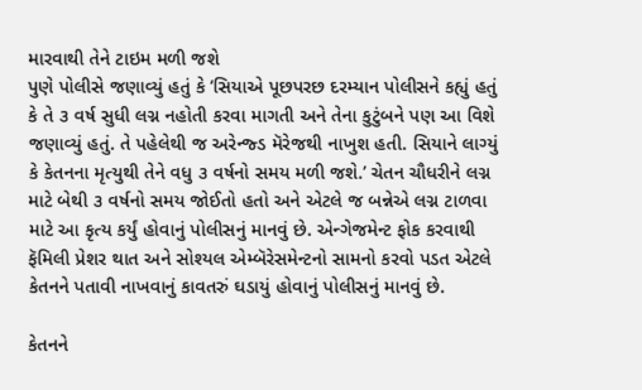મારવાથી તેને ટાઇમ મળી જશે
પુણે પોલીસે જણાવ્યું હતું કે ‘સિયાએ પૂછપરછ દરમ્યાન પોલીસને કહ્યું હતું કે તે ૩ વર્ષ સુધી લગ્ન નહોતી કરવા માગતી અને તેના કુટુંબને પણ આ વિશે જણાવ્યું હતું. તે પહેલેથી જ અરેન્જ્ડ મૅરેજથી નાખુશ હતી. સિયાને લાગ્યું કે કેતનના મૃત્યુથી તેને વધુ ૩ વર્ષનો સમય મળી જશે.’ ચેતન ચૌધરીને લગ્ન માટે બેથી ૩ વર્ષનો સમય જોઈતો હતો અને એટલે જ બન્નેએ લગ્ન ટાળવા માટે આ કૃત્ય કર્યું હોવાનું પોલીસનું માનવું છે. એન્ગેજમેન્ટ ફોક કરવાથી ફૅમિલી પ્રેશર થાત અને સોશ્યલ એમ્બૅરેસમેન્ટનો સામનો કરવો પડત એટલે કેતનને પતાવી નાખવાનું કાવતરું ઘડાયું હોવાનું પોલીસનું માનવું છે.

કેતનને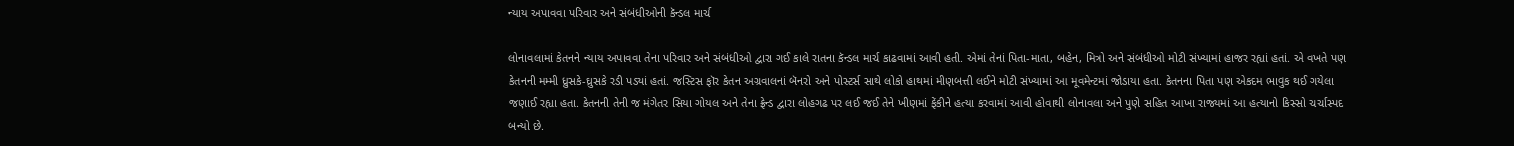ન્યાય અપાવવા પરિવાર અને સંબંધીઓની કૅન્ડલ માર્ચ

લોનાવલામાં કેતનને ન્યાય અપાવવા તેના પરિવાર અને સંબંધીઓ દ્વારા ગઈ કાલે રાતના કૅન્ડલ માર્ચ કાઢવામાં આવી હતી. એમાં તેનાં પિતા-માતા, બહેન, મિત્રો અને સંબંધીઓ મોટી સંખ્યામાં હાજર રહ્યાં હતાં. એ વખતે પણ કેતનની મમ્મી ધ્રુસકે-ઘ્રુસકે રડી પડ્યાં હતાં. જસ્ટિસ ફૉર કેતન અગ્રવાલનાં બૅનરો અને પોસ્ટર્સ સાથે લોકો હાથમાં મીણબત્તી લઈને મોટી સંખ્યામાં આ મૂવમેન્ટમાં જોડાયા હતા. કેતનના પિતા પણ એકદમ ભાવુક થઈ ગયેલા જણાઈ રહ્યા હતા. કેતનની તેની જ મંગેતર સિયા ગોયલ અને તેના ફ્રેન્ડ દ્વારા લોહગઢ પર લઈ જઈ તેને ખીણમાં ફેંકીને હત્યા કરવામાં આવી હોવાથી લોનાવલા અને પુણે સહિત આખા રાજ્યમાં આ હત્યાનો કિસ્સો ચર્ચાસ્પદ બન્યો છે.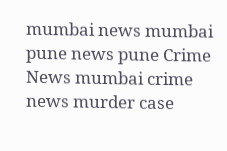mumbai news mumbai pune news pune Crime News mumbai crime news murder case